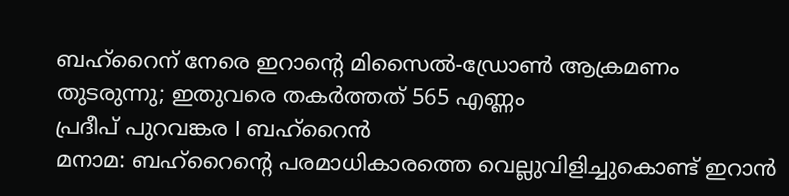ബഹ്റൈന് നേരെ ഇറാന്റെ മിസൈൽ-ഡ്രോൺ ആക്രമണം തുടരുന്നു; ഇതുവരെ തകർത്തത് 565 എണ്ണം
പ്രദീപ് പുറവങ്കര I ബഹ്റൈൻ
മനാമ: ബഹ്റൈന്റെ പരമാധികാരത്തെ വെല്ലുവിളിച്ചുകൊണ്ട് ഇറാൻ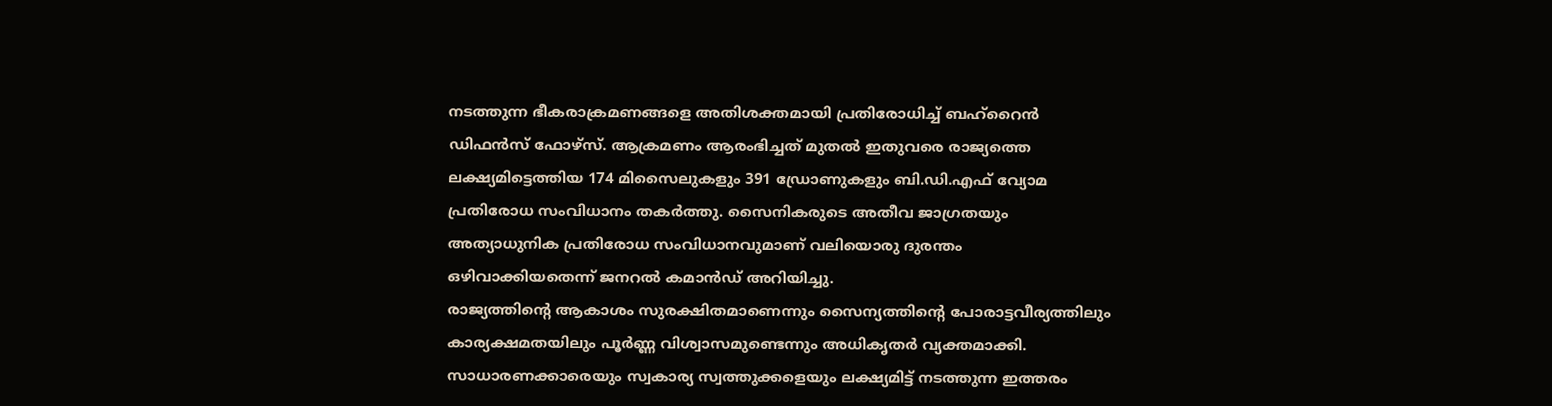നടത്തുന്ന ഭീകരാക്രമണങ്ങളെ അതിശക്തമായി പ്രതിരോധിച്ച് ബഹ്റൈൻ ഡിഫൻസ് ഫോഴ്സ്. ആക്രമണം ആരംഭിച്ചത് മുതൽ ഇതുവരെ രാജ്യത്തെ ലക്ഷ്യമിട്ടെത്തിയ 174 മിസൈലുകളും 391 ഡ്രോണുകളും ബി.ഡി.എഫ് വ്യോമ പ്രതിരോധ സംവിധാനം തകർത്തു. സൈനികരുടെ അതീവ ജാഗ്രതയും അത്യാധുനിക പ്രതിരോധ സംവിധാനവുമാണ് വലിയൊരു ദുരന്തം ഒഴിവാക്കിയതെന്ന് ജനറൽ കമാൻഡ് അറിയിച്ചു.
രാജ്യത്തിന്റെ ആകാശം സുരക്ഷിതമാണെന്നും സൈന്യത്തിന്റെ പോരാട്ടവീര്യത്തിലും കാര്യക്ഷമതയിലും പൂർണ്ണ വിശ്വാസമുണ്ടെന്നും അധികൃതർ വ്യക്തമാക്കി. സാധാരണക്കാരെയും സ്വകാര്യ സ്വത്തുക്കളെയും ലക്ഷ്യമിട്ട് നടത്തുന്ന ഇത്തരം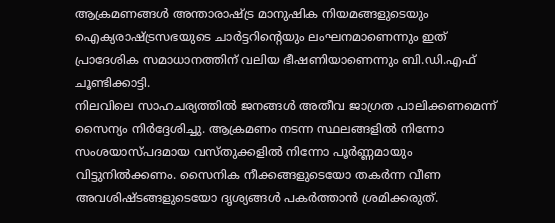ആക്രമണങ്ങൾ അന്താരാഷ്ട്ര മാനുഷിക നിയമങ്ങളുടെയും ഐക്യരാഷ്ട്രസഭയുടെ ചാർട്ടറിന്റെയും ലംഘനമാണെന്നും ഇത് പ്രാദേശിക സമാധാനത്തിന് വലിയ ഭീഷണിയാണെന്നും ബി.ഡി.എഫ് ചൂണ്ടിക്കാട്ടി.
നിലവിലെ സാഹചര്യത്തിൽ ജനങ്ങൾ അതീവ ജാഗ്രത പാലിക്കണമെന്ന് സൈന്യം നിർദ്ദേശിച്ചു. ആക്രമണം നടന്ന സ്ഥലങ്ങളിൽ നിന്നോ സംശയാസ്പദമായ വസ്തുക്കളിൽ നിന്നോ പൂർണ്ണമായും വിട്ടുനിൽക്കണം. സൈനിക നീക്കങ്ങളുടെയോ തകർന്ന വീണ അവശിഷ്ടങ്ങളുടെയോ ദൃശ്യങ്ങൾ പകർത്താൻ ശ്രമിക്കരുത്.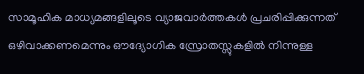സാമൂഹിക മാധ്യമങ്ങളിലൂടെ വ്യാജവാർത്തകൾ പ്രചരിപ്പിക്കുന്നത് ഒഴിവാക്കണമെന്നും ഔദ്യോഗിക സ്രോതസ്സുകളിൽ നിന്നുള്ള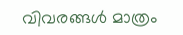വിവരങ്ങൾ മാത്രം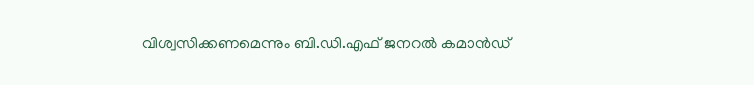വിശ്വസിക്കണമെന്നും ബി.ഡി.എഫ് ജനറൽ കമാൻഡ്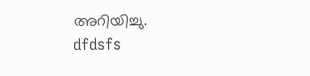അറിയിച്ചു.
dfdsfs